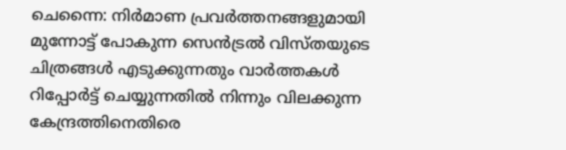ചെന്നൈ: നിര്‍മാണ പ്രവര്‍ത്തനങ്ങളുമായി മുന്നോട്ട് പോകുന്ന സെന്‍ട്രല്‍ വിസ്തയുടെ ചിത്രങ്ങള്‍ എടുക്കുന്നതും വാര്‍ത്തകള്‍ റിപ്പോര്‍ട്ട് ചെയ്യുന്നതില്‍ നിന്നും വിലക്കുന്ന കേന്ദ്രത്തിനെതിരെ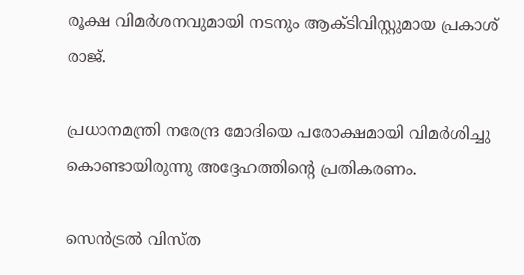രൂക്ഷ വിമര്‍ശനവുമായി നടനും ആക്ടിവിസ്റ്റുമായ പ്രകാശ് രാജ്.

പ്രധാനമന്ത്രി നരേന്ദ്ര മോദിയെ പരോക്ഷമായി വിമര്‍ശിച്ചു കൊണ്ടായിരുന്നു അദ്ദേഹത്തിന്റെ പ്രതികരണം.

സെന്‍ട്രല്‍ വിസ്ത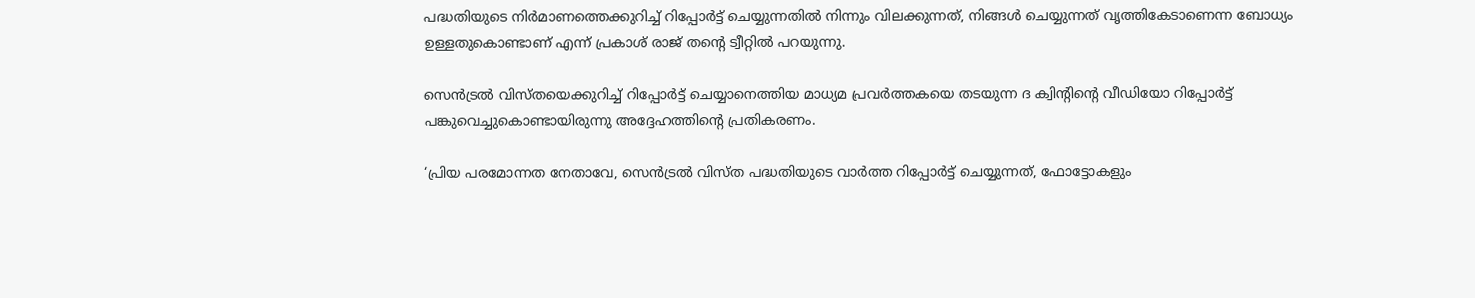പദ്ധതിയുടെ നിര്‍മാണത്തെക്കുറിച്ച് റിപ്പോര്‍ട്ട് ചെയ്യുന്നതില്‍ നിന്നും വിലക്കുന്നത്, നിങ്ങള്‍ ചെയ്യുന്നത് വൃത്തികേടാണെന്ന ബോധ്യം ഉള്ളതുകൊണ്ടാണ് എന്ന് പ്രകാശ് രാജ് തന്റെ ട്വീറ്റില്‍ പറയുന്നു.

സെന്‍ട്രല്‍ വിസ്തയെക്കുറിച്ച് റിപ്പോര്‍ട്ട് ചെയ്യാനെത്തിയ മാധ്യമ പ്രവര്‍ത്തകയെ തടയുന്ന ദ ക്വിന്റിന്റെ വീഡിയോ റിപ്പോര്‍ട്ട് പങ്കുവെച്ചുകൊണ്ടായിരുന്നു അദ്ദേഹത്തിന്റെ പ്രതികരണം.

‘പ്രിയ പരമോന്നത നേതാവേ, സെന്‍ട്രല്‍ വിസ്ത പദ്ധതിയുടെ വാര്‍ത്ത റിപ്പോര്‍ട്ട് ചെയ്യുന്നത്, ഫോട്ടോകളും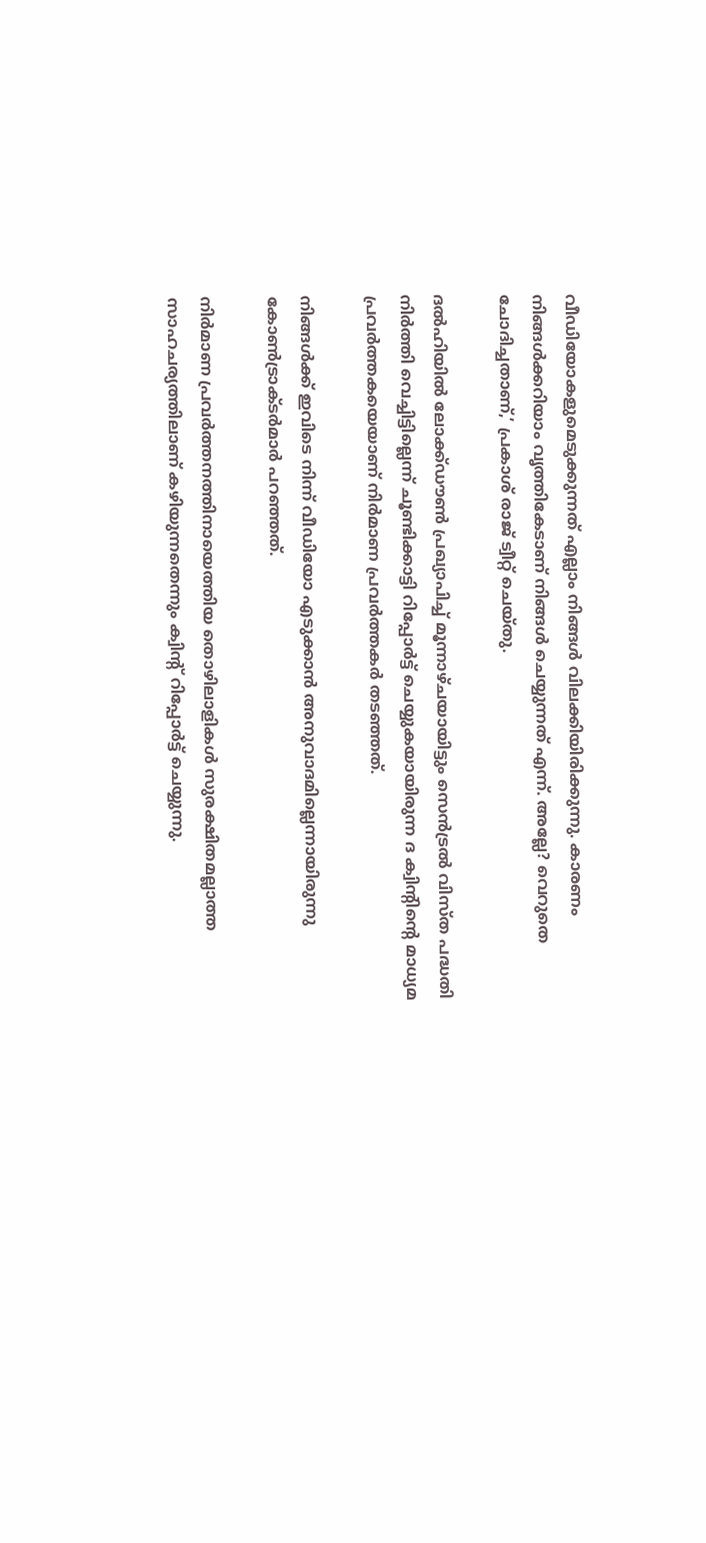വീഡിയോകളുമെടുക്കുന്നത് എല്ലാം നിങ്ങള്‍ വിലക്കിയിരിക്കുന്നു. കാരണം നിങ്ങള്‍ക്കറിയാം വൃത്തികേടാണ് നിങ്ങള്‍ ചെയ്യുന്നത് എന്ന്. അല്ലേ? വെറുതെ ചോദിച്ചതാണ്,’ പ്രകാശ് രാജ് ട്വീറ്റ് ചെയ്തു.

ദല്‍ഹിയില്‍ ലോക്ക്ഡൗണ്‍ പ്രഖ്യാപിച്ച് മൂന്നാഴ്ചയായിട്ടും സെന്‍ട്രല്‍ വിസ്ത പദ്ധതി നിര്‍ത്തി വെച്ചിട്ടില്ലെന്ന് ചൂണ്ടിക്കാട്ടി റിപ്പോര്‍ട്ട് ചെയ്യുകയായിരുന്ന ദ ക്വിന്റിന്റെ മാധ്യമ പ്രവര്‍ത്തകയെയാണ് നിര്‍മാണ പ്രവര്‍ത്തകര്‍ തടഞ്ഞത്.

നിങ്ങള്‍ക്ക് ഇവിടെ നിന്ന് വീഡിയോ എടുക്കാന്‍ അനുവാദമില്ലെന്നായിരുന്നു കോണ്‍ട്രാക്ടര്‍മാര്‍ പറഞ്ഞത്.

നിര്‍മാണ പ്രവര്‍ത്തനത്തിനായെത്തിയ തൊഴിലാളികള്‍ സുരക്ഷിതമല്ലാത്ത സാഹചര്യത്തിലാണ് കഴിയുന്നതെന്നും ക്വിന്റ് റിപ്പോര്‍ട്ട് ചെയ്യുന്നു.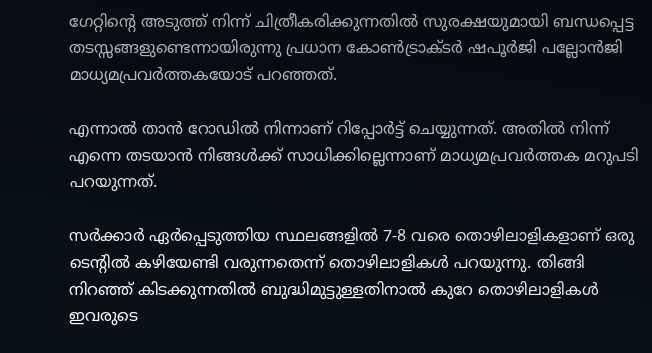ഗേറ്റിന്റെ അടുത്ത് നിന്ന് ചിത്രീകരിക്കുന്നതില്‍ സുരക്ഷയുമായി ബന്ധപ്പെട്ട തടസ്സങ്ങളുണ്ടെന്നായിരുന്നു പ്രധാന കോണ്‍ട്രാക്ടര്‍ ഷപൂര്‍ജി പല്ലോന്‍ജി മാധ്യമപ്രവര്‍ത്തകയോട് പറഞ്ഞത്.

എന്നാല്‍ താന്‍ റോഡില്‍ നിന്നാണ് റിപ്പോര്‍ട്ട് ചെയ്യുന്നത്. അതില്‍ നിന്ന് എന്നെ തടയാന്‍ നിങ്ങള്‍ക്ക് സാധിക്കില്ലെന്നാണ് മാധ്യമപ്രവര്‍ത്തക മറുപടി പറയുന്നത്.

സര്‍ക്കാര്‍ ഏര്‍പ്പെടുത്തിയ സ്ഥലങ്ങളില്‍ 7-8 വരെ തൊഴിലാളികളാണ് ഒരു ടെന്റില്‍ കഴിയേണ്ടി വരുന്നതെന്ന് തൊഴിലാളികള്‍ പറയുന്നു. തിങ്ങി നിറഞ്ഞ് കിടക്കുന്നതില്‍ ബുദ്ധിമുട്ടുള്ളതിനാല്‍ കുറേ തൊഴിലാളികള്‍ ഇവരുടെ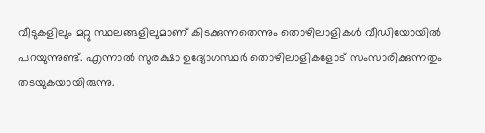വീടുകളിലും മറ്റു സ്ഥലങ്ങളിലുമാണ് കിടക്കുന്നതെന്നും തൊഴിലാളികള്‍ വീഡിയോയില്‍ പറയുന്നുണ്ട്. എന്നാല്‍ സുരക്ഷാ ഉദ്യോഗസ്ഥര്‍ തൊഴിലാളികളോട് സംസാരിക്കുന്നതും തടയുകയായിരുന്നു.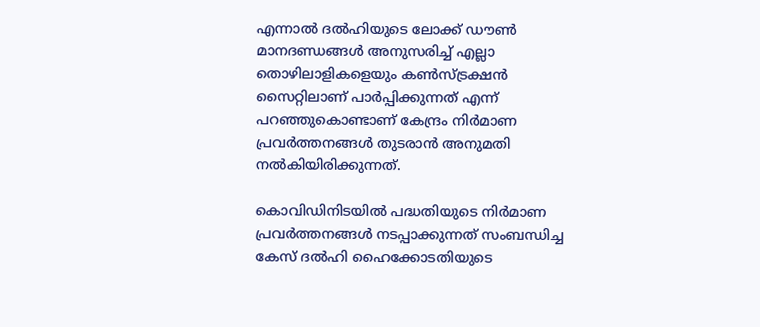എന്നാല്‍ ദല്‍ഹിയുടെ ലോക്ക് ഡൗണ്‍ മാനദണ്ഡങ്ങള്‍ അനുസരിച്ച് എല്ലാ തൊഴിലാളികളെയും കണ്‍സ്ട്രക്ഷന്‍ സൈറ്റിലാണ് പാര്‍പ്പിക്കുന്നത് എന്ന് പറഞ്ഞുകൊണ്ടാണ് കേന്ദ്രം നിര്‍മാണ പ്രവര്‍ത്തനങ്ങള്‍ തുടരാന്‍ അനുമതി നല്‍കിയിരിക്കുന്നത്.

കൊവിഡിനിടയില്‍ പദ്ധതിയുടെ നിര്‍മാണ പ്രവര്‍ത്തനങ്ങള്‍ നടപ്പാക്കുന്നത് സംബന്ധിച്ച കേസ് ദല്‍ഹി ഹൈക്കോടതിയുടെ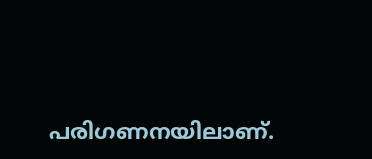പരിഗണനയിലാണ്.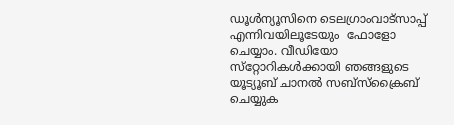ഡൂള്‍ന്യൂസിനെ ടെലഗ്രാംവാട്‌സാപ്പ് എന്നിവയിലൂടേയും  ഫോളോ ചെയ്യാം. വീഡിയോ സ്‌റ്റോറികള്‍ക്കായി ഞങ്ങളുടെ യൂട്യൂബ് ചാനല്‍ സബ്‌സ്‌ക്രൈബ് ചെയ്യുക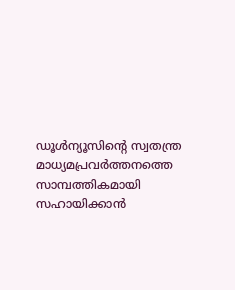ഡൂള്‍ന്യൂസിന്റെ സ്വതന്ത്ര മാധ്യമപ്രവര്‍ത്തനത്തെ സാമ്പത്തികമായി സഹായിക്കാന്‍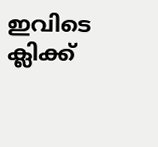ഇവിടെ ക്ലിക്ക്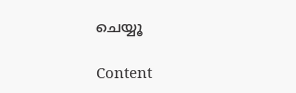ചെയ്യൂ

Content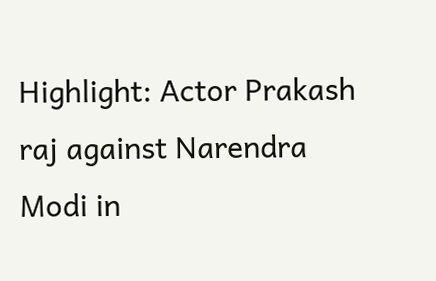Highlight: Actor Prakash raj against Narendra Modi in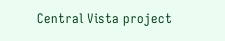Central Vista project